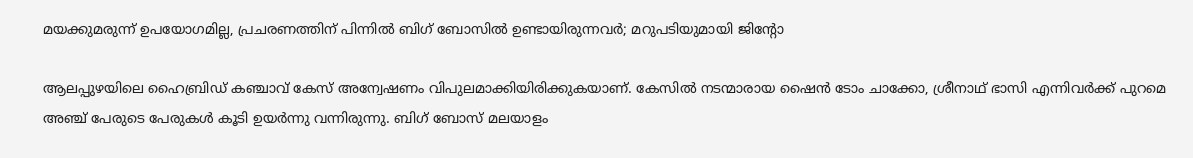മയക്കുമരുന്ന് ഉപയോഗമില്ല, പ്രചരണത്തിന് പിന്നില്‍ ബിഗ് ബോസില്‍ ഉണ്ടായിരുന്നവര്‍; മറുപടിയുമായി ജിന്റോ

ആലപ്പുഴയിലെ ഹൈബ്രിഡ് കഞ്ചാവ് കേസ് അന്വേഷണം വിപുലമാക്കിയിരിക്കുകയാണ്. കേസില്‍ നടന്മാരായ ഷൈന്‍ ടോം ചാക്കോ, ശ്രീനാഥ് ഭാസി എന്നിവര്‍ക്ക് പുറമെ അഞ്ച് പേരുടെ പേരുകള്‍ കൂടി ഉയര്‍ന്നു വന്നിരുന്നു. ബിഗ് ബോസ് മലയാളം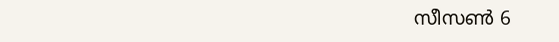സീസണ്‍ 6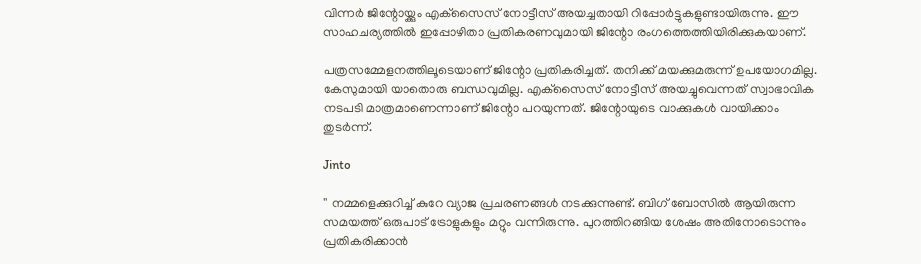വിന്നര്‍ ജിന്റോയ്ക്കും എക്‌സൈസ് നോട്ടീസ് അയച്ചതായി റിപ്പോര്‍ട്ടുകളുണ്ടായിരുന്നു. ഈ സാഹചര്യത്തില്‍ ഇപ്പോഴിതാ പ്രതികരണവുമായി ജിന്റോ രംഗത്തെത്തിയിരിക്കുകയാണ്.

പത്രസമ്മേളനത്തിലൂടെയാണ് ജിന്റോ പ്രതികരിച്ചത്. തനിക്ക് മയക്കുമരുന്ന് ഉപയോഗമില്ല. കേസുമായി യാതൊരു ബന്ധവുമില്ല. എക്‌സൈസ് നോട്ടീസ് അയച്ചുവെന്നത് സ്വാഭാവിക നടപടി മാത്രമാണെന്നാണ് ജിന്റോ പറയുന്നത്. ജിന്റോയുടെ വാക്കുകള്‍ വായിക്കാം തുടര്‍ന്ന്.

Jinto

'' നമ്മളെക്കുറിച്ച് കുറേ വ്യാജ പ്രചരണങ്ങള്‍ നടക്കുന്നുണ്ട്. ബിഗ് ബോസില്‍ ആയിരുന്ന സമയത്ത് ഒരുപാട് ട്രോളുകളും മറ്റും വന്നിരുന്നു. പുറത്തിറങ്ങിയ ശേഷം അതിനോടൊന്നും പ്രതികരിക്കാന്‍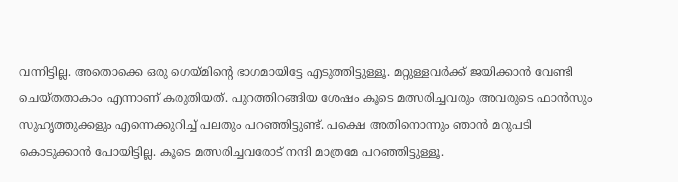വന്നിട്ടില്ല. അതൊക്കെ ഒരു ഗെയ്മിന്റെ ഭാഗമായിട്ടേ എടുത്തിട്ടുള്ളൂ. മറ്റുള്ളവര്‍ക്ക് ജയിക്കാന്‍ വേണ്ടി ചെയ്തതാകാം എന്നാണ് കരുതിയത്. പുറത്തിറങ്ങിയ ശേഷം കൂടെ മത്സരിച്ചവരും അവരുടെ ഫാന്‍സും സുഹൃത്തുക്കളും എന്നെക്കുറിച്ച് പലതും പറഞ്ഞിട്ടുണ്ട്. പക്ഷെ അതിനൊന്നും ഞാന്‍ മറുപടി കൊടുക്കാന്‍ പോയിട്ടില്ല. കൂടെ മത്സരിച്ചവരോട് നന്ദി മാത്രമേ പറഞ്ഞിട്ടുള്ളൂ.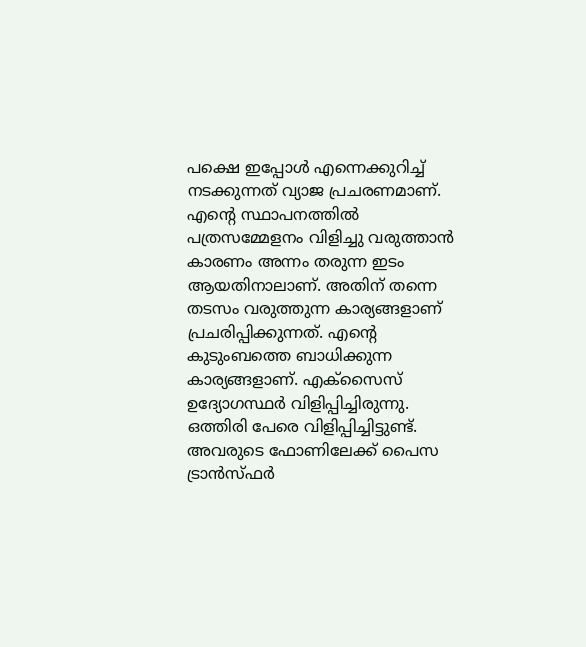പക്ഷെ ഇപ്പോള്‍ എന്നെക്കുറിച്ച് നടക്കുന്നത് വ്യാജ പ്രചരണമാണ്. എന്റെ സ്ഥാപനത്തില്‍ പത്രസമ്മേളനം വിളിച്ചു വരുത്താന്‍ കാരണം അന്നം തരുന്ന ഇടം ആയതിനാലാണ്. അതിന് തന്നെ തടസം വരുത്തുന്ന കാര്യങ്ങളാണ് പ്രചരിപ്പിക്കുന്നത്. എന്റെ കുടുംബത്തെ ബാധിക്കുന്ന കാര്യങ്ങളാണ്. എക്‌സൈസ് ഉദ്യോഗസ്ഥര്‍ വിളിപ്പിച്ചിരുന്നു. ഒത്തിരി പേരെ വിളിപ്പിച്ചിട്ടുണ്ട്. അവരുടെ ഫോണിലേക്ക് പൈസ ട്രാന്‍സ്ഫര്‍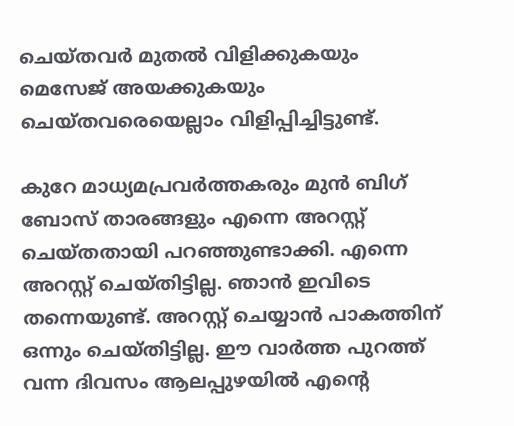ചെയ്തവര്‍ മുതല്‍ വിളിക്കുകയും മെസേജ് അയക്കുകയും ചെയ്തവരെയെല്ലാം വിളിപ്പിച്ചിട്ടുണ്ട്.

കുറേ മാധ്യമപ്രവര്‍ത്തകരും മുന്‍ ബിഗ് ബോസ് താരങ്ങളും എന്നെ അറസ്റ്റ് ചെയ്തതായി പറഞ്ഞുണ്ടാക്കി. എന്നെ അറസ്റ്റ് ചെയ്തിട്ടില്ല. ഞാന്‍ ഇവിടെ തന്നെയുണ്ട്. അറസ്റ്റ് ചെയ്യാന്‍ പാകത്തിന് ഒന്നും ചെയ്തിട്ടില്ല. ഈ വാര്‍ത്ത പുറത്ത് വന്ന ദിവസം ആലപ്പുഴയില്‍ എന്റെ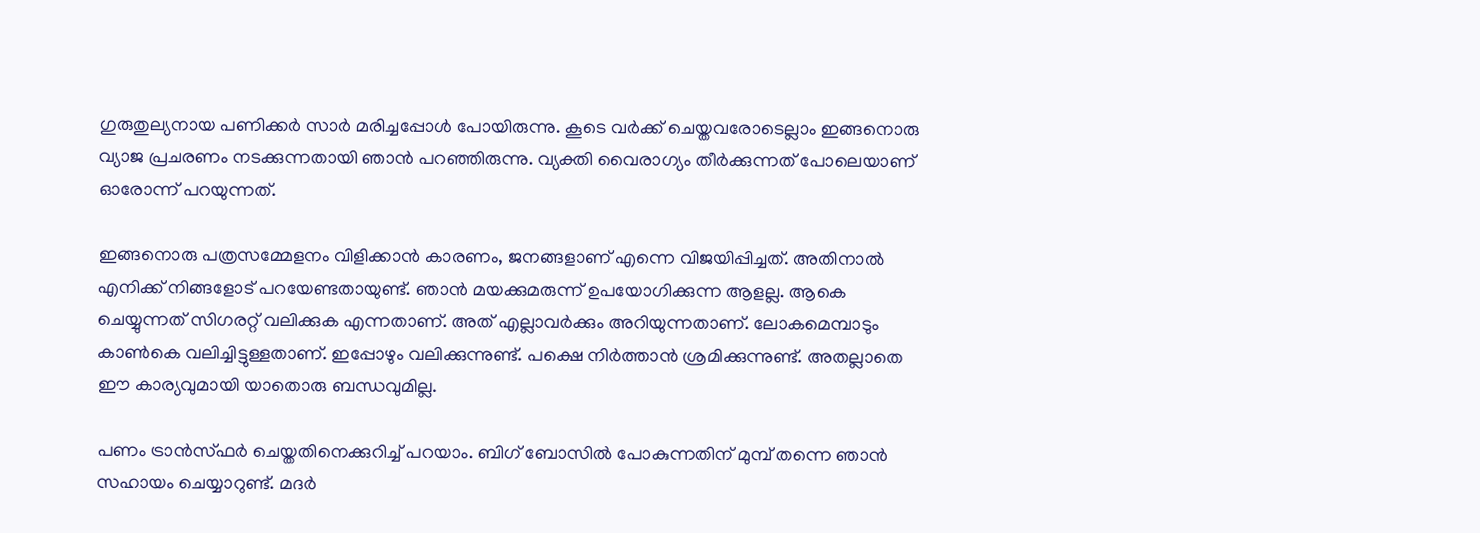ഗുരുതുല്യനായ പണിക്കര്‍ സാര്‍ മരിച്ചപ്പോള്‍ പോയിരുന്നു. കൂടെ വര്‍ക്ക് ചെയ്തവരോടെല്ലാം ഇങ്ങനൊരു വ്യാജ പ്രചരണം നടക്കുന്നതായി ഞാന്‍ പറഞ്ഞിരുന്നു. വ്യക്തി വൈരാഗ്യം തീര്‍ക്കുന്നത് പോലെയാണ് ഓരോന്ന് പറയുന്നത്.

ഇങ്ങനൊരു പത്രസമ്മേളനം വിളിക്കാന്‍ കാരണം, ജനങ്ങളാണ് എന്നെ വിജയിപ്പിച്ചത്. അതിനാല്‍ എനിക്ക് നിങ്ങളോട് പറയേണ്ടതായുണ്ട്. ഞാന്‍ മയക്കുമരുന്ന് ഉപയോഗിക്കുന്ന ആളല്ല. ആകെ ചെയ്യുന്നത് സിഗരറ്റ് വലിക്കുക എന്നതാണ്. അത് എല്ലാവര്‍ക്കും അറിയുന്നതാണ്. ലോകമെമ്പാടും കാണ്‍കെ വലിച്ചിട്ടുള്ളതാണ്. ഇപ്പോഴും വലിക്കുന്നുണ്ട്. പക്ഷെ നിര്‍ത്താന്‍ ശ്രമിക്കുന്നുണ്ട്. അതല്ലാതെ ഈ കാര്യവുമായി യാതൊരു ബന്ധവുമില്ല.

പണം ട്രാന്‍സ്ഫര്‍ ചെയ്തതിനെക്കുറിച്ച് പറയാം. ബിഗ് ബോസില്‍ പോകുന്നതിന് മുമ്പ് തന്നെ ഞാന്‍ സഹായം ചെയ്യാറുണ്ട്. മദര്‍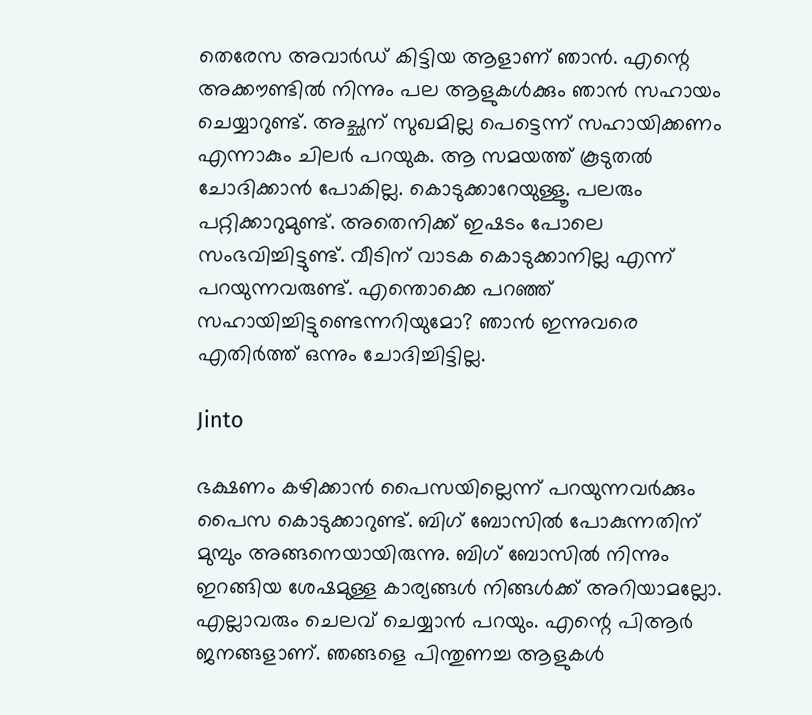തെരേസ അവാര്‍ഡ് കിട്ടിയ ആളാണ് ഞാന്‍. എന്റെ അക്കൗണ്ടില്‍ നിന്നും പല ആളുകള്‍ക്കും ഞാന്‍ സഹായം ചെയ്യാറുണ്ട്. അച്ഛന് സുഖമില്ല പെട്ടെന്ന് സഹായിക്കണം എന്നാകും ചിലര്‍ പറയുക. ആ സമയത്ത് കൂടുതല്‍ ചോദിക്കാന്‍ പോകില്ല. കൊടുക്കാറേയുള്ളൂ. പലരും പറ്റിക്കാറുമുണ്ട്. അതെനിക്ക് ഇഷടം പോലെ സംഭവിച്ചിട്ടുണ്ട്. വീടിന് വാടക കൊടുക്കാനില്ല എന്ന് പറയുന്നവരുണ്ട്. എന്തൊക്കെ പറഞ്ഞ് സഹായിച്ചിട്ടുണ്ടെന്നറിയുമോ? ഞാന്‍ ഇന്നുവരെ എതിര്‍ത്ത് ഒന്നും ചോദിച്ചിട്ടില്ല.

Jinto

ഭക്ഷണം കഴിക്കാന്‍ പൈസയില്ലെന്ന് പറയുന്നവര്‍ക്കും പൈസ കൊടുക്കാറുണ്ട്. ബിഗ് ബോസില്‍ പോകുന്നതിന് മുമ്പും അങ്ങനെയായിരുന്നു. ബിഗ് ബോസില്‍ നിന്നും ഇറങ്ങിയ ശേഷമുള്ള കാര്യങ്ങള്‍ നിങ്ങള്‍ക്ക് അറിയാമല്ലോ. എല്ലാവരും ചെലവ് ചെയ്യാന്‍ പറയും. എന്റെ പിആര്‍ ജനങ്ങളാണ്. ഞങ്ങളെ പിന്തുണച്ച ആളുകള്‍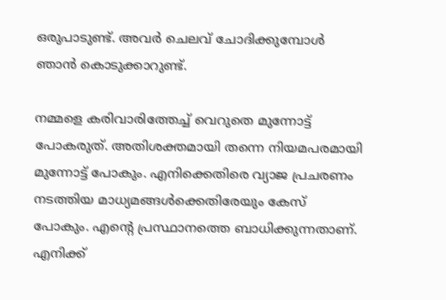ഒരുപാടുണ്ട്. അവര്‍ ചെലവ് ചോദിക്കുമ്പോള്‍ ഞാന്‍ കൊടുക്കാറുണ്ട്.

നമ്മളെ കരിവാരിത്തേച്ച് വെറുതെ മുന്നോട്ട് പോകരുത്. അതിശക്തമായി തന്നെ നിയമപരമായി മുന്നോട്ട് പോകും. എനിക്കെതിരെ വ്യാജ പ്രചരണം നടത്തിയ മാധ്യമങ്ങള്‍ക്കെതിരേയും കേസ് പോകും. എന്റെ പ്രസ്ഥാനത്തെ ബാധിക്കുന്നതാണ്. എനിക്ക്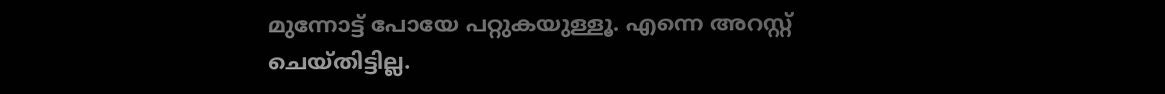മുന്നോട്ട് പോയേ പറ്റുകയുള്ളൂ. എന്നെ അറസ്റ്റ് ചെയ്തിട്ടില്ല.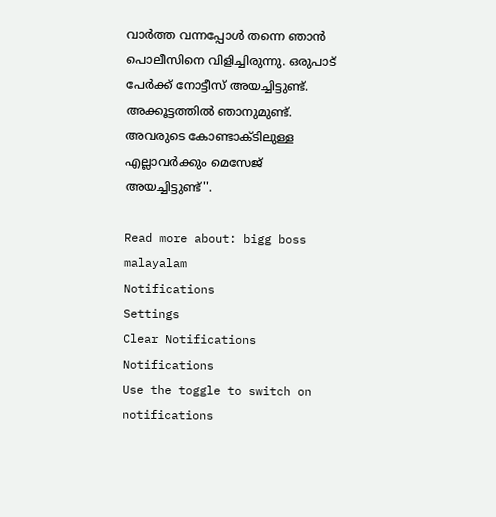വാര്‍ത്ത വന്നപ്പോള്‍ തന്നെ ഞാന്‍ പൊലീസിനെ വിളിച്ചിരുന്നു. ഒരുപാട് പേര്‍ക്ക് നോട്ടീസ് അയച്ചിട്ടുണ്ട്. അക്കൂട്ടത്തില്‍ ഞാനുമുണ്ട്. അവരുടെ കോണ്ടാക്ടിലുള്ള എല്ലാവര്‍ക്കും മെസേജ് അയച്ചിട്ടുണ്ട്''.

Read more about: bigg boss malayalam
Notifications
Settings
Clear Notifications
Notifications
Use the toggle to switch on notifications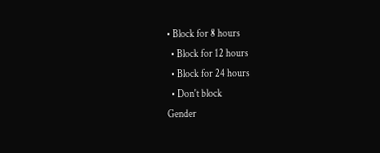• Block for 8 hours
  • Block for 12 hours
  • Block for 24 hours
  • Don't block
Gender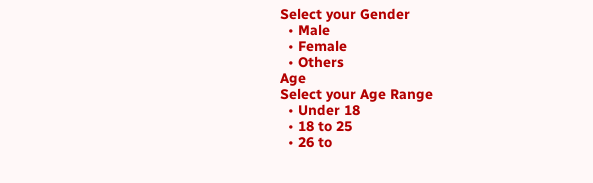Select your Gender
  • Male
  • Female
  • Others
Age
Select your Age Range
  • Under 18
  • 18 to 25
  • 26 to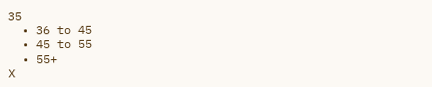35
  • 36 to 45
  • 45 to 55
  • 55+
X